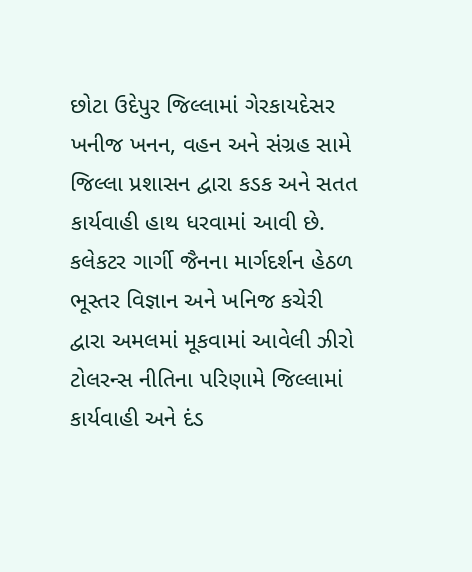છોટા ઉદેપુર જિલ્લામાં ગેરકાયદેસર ખનીજ ખનન, વહન અને સંગ્રહ સામે જિલ્લા પ્રશાસન દ્વારા કડક અને સતત કાર્યવાહી હાથ ધરવામાં આવી છે. કલેકટર ગાર્ગી જૈનના માર્ગદર્શન હેઠળ ભૂસ્તર વિજ્ઞાન અને ખનિજ કચેરી દ્વારા અમલમાં મૂકવામાં આવેલી ઝીરો ટોલરન્સ નીતિના પરિણામે જિલ્લામાં કાર્યવાહી અને દંડ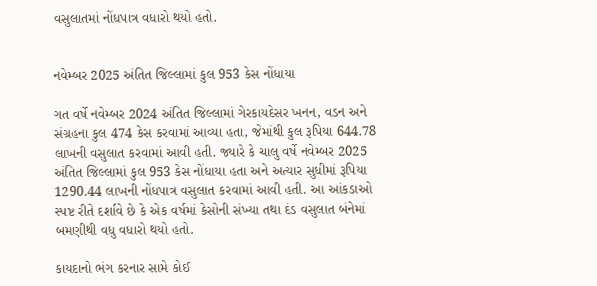વસુલાતમાં નોંધપાત્ર વધારો થયો હતો.


નવેમ્બર 2025 અંતિત જિલ્લામાં કુલ 953 કેસ નોંધાયા

ગત વર્ષે નવેમ્બર 2024 અંતિત જિલ્લામાં ગેરકાયદેસર ખનન, વડન અને સંગ્રહના કુલ 474 કેસ કરવામાં આવ્યા હતા, જેમાંથી કુલ રૂપિયા 644.78 લાખની વસુલાત કરવામાં આવી હતી. જ્યારે કે ચાલુ વર્ષે નવેમ્બર 2025 અંતિત જિલ્લામાં કુલ 953 કેસ નોંધાયા હતા અને અત્યાર સુધીમાં રૂપિયા 1290.44 લાખની નોંધપાત્ર વસુલાત કરવામાં આવી હતી. આ આંકડાઓ સ્પષ્ટ રીતે દર્શાવે છે કે એક વર્ષમાં કેસોની સંખ્યા તથા દંડ વસુલાત બંનેમાં બમણીથી વધુ વધારો થયો હતો.

કાયદાનો ભંગ કરનાર સામે કોઈ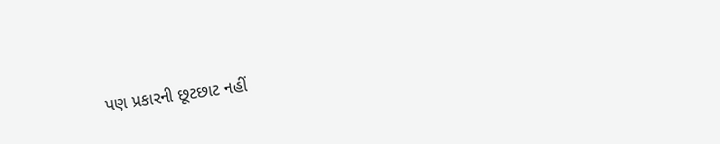પણ પ્રકારની છૂટછાટ નહીં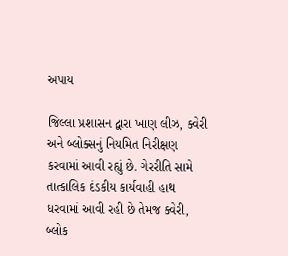અપાય

જિલ્લા પ્રશાસન દ્વારા ખાણ લીઝ, ક્વેરી અને બ્લોક્સનું નિયમિત નિરીક્ષણ કરવામાં આવી રહ્યું છે. ગેરરીતિ સામે તાત્કાલિક દંડકીય કાર્યવાહી હાથ ધરવામાં આવી રહી છે તેમજ ક્વેરી, બ્લોક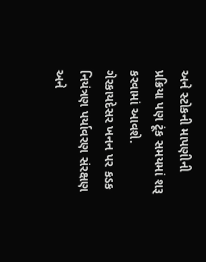અને સ્ટોકની માપણીની પ્રક્રિયા પણ ટૂંક સમયમાં શરૂ કરવામાં આવશે. ગેરકાયદેસર ખનન પર કડક નિયંત્રણ પર્યાવરણ સંરક્ષણ અને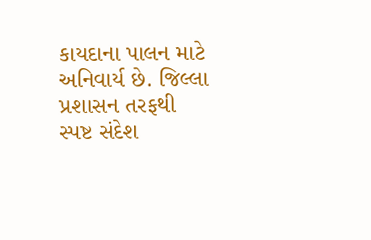કાયદાના પાલન માટે અનિવાર્ય છે. જિલ્લા પ્રશાસન તરફથી સ્પષ્ટ સંદેશ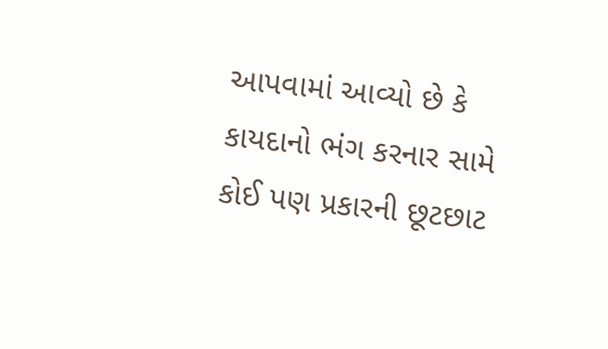આપવામાં આવ્યો છે કે કાયદાનો ભંગ કરનાર સામે કોઈ પણ પ્રકારની છૂટછાટ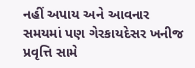નહીં અપાય અને આવનાર સમયમાં પણ ગેરકાયદેસર ખનીજ પ્રવૃત્તિ સામે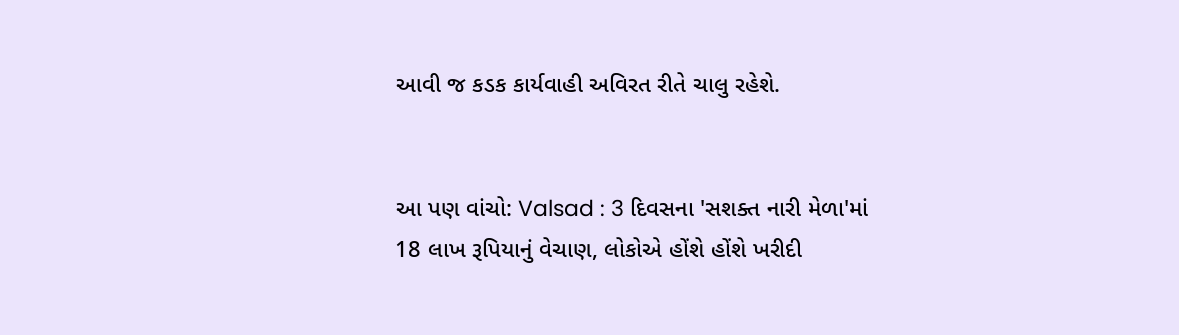આવી જ કડક કાર્યવાહી અવિરત રીતે ચાલુ રહેશે.


આ પણ વાંચો: Valsad : 3 દિવસના 'સશક્ત નારી મેળા'માં 18 લાખ રૂપિયાનું વેચાણ, લોકોએ હોંશે હોંશે ખરીદી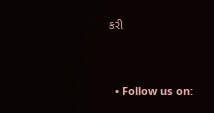કરી


  • Follow us on: